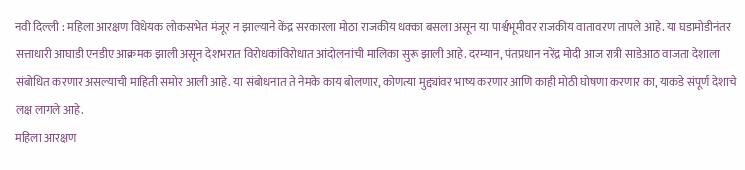नवी दिल्ली : महिला आरक्षण विधेयक लोकसभेत मंजूर न झाल्याने केंद्र सरकारला मोठा राजकीय धक्का बसला असून या पार्श्वभूमीवर राजकीय वातावरण तापले आहे. या घडामोडीनंतर सत्ताधारी आघाडी एनडीए आक्रमक झाली असून देशभरात विरोधकांविरोधात आंदोलनांची मालिका सुरू झाली आहे. दरम्यान, पंतप्रधान नरेंद्र मोदी आज रात्री साडेआठ वाजता देशाला संबोधित करणार असल्याची माहिती समोर आली आहे. या संबोधनात ते नेमके काय बोलणार, कोणत्या मुद्द्यांवर भाष्य करणार आणि काही मोठी घोषणा करणार का, याकडे संपूर्ण देशाचे लक्ष लागले आहे.
महिला आरक्षण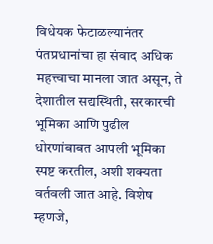विधेयक फेटाळल्यानंतर पंतप्रधानांचा हा संवाद अधिक महत्त्वाचा मानला जात असून, ते देशातील सद्यस्थिती, सरकारची भूमिका आणि पुढील धोरणांबाबत आपली भूमिका स्पष्ट करतील, अशी शक्यता वर्तवली जात आहे. विशेष म्हणजे,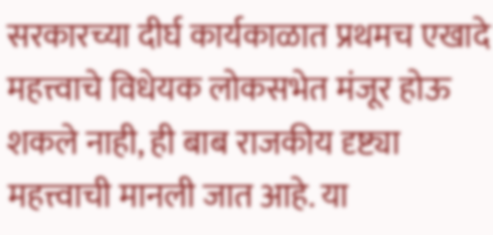सरकारच्या दीर्घ कार्यकाळात प्रथमच एखादे महत्त्वाचे विधेयक लोकसभेत मंजूर होऊ शकले नाही, ही बाब राजकीय दृष्ट्या महत्त्वाची मानली जात आहे. या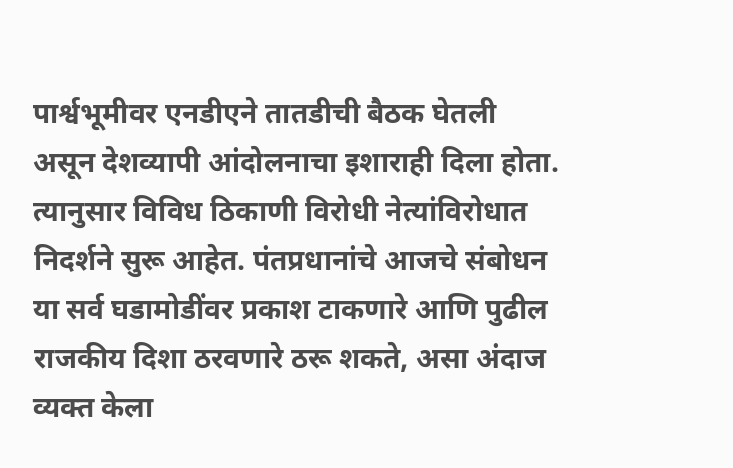पार्श्वभूमीवर एनडीएने तातडीची बैठक घेतली असून देशव्यापी आंदोलनाचा इशाराही दिला होता. त्यानुसार विविध ठिकाणी विरोधी नेत्यांविरोधात निदर्शने सुरू आहेत. पंतप्रधानांचे आजचे संबोधन या सर्व घडामोडींवर प्रकाश टाकणारे आणि पुढील राजकीय दिशा ठरवणारे ठरू शकते, असा अंदाज व्यक्त केला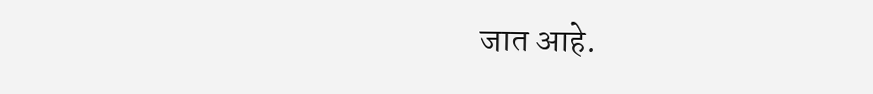जात आहे.